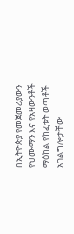በኢትዮጵያ የመጀመሪያውን የህሙማን እና የአዛውንቶች ማዕከል የከፈቱት ወጣቶች አገልግሎታቸው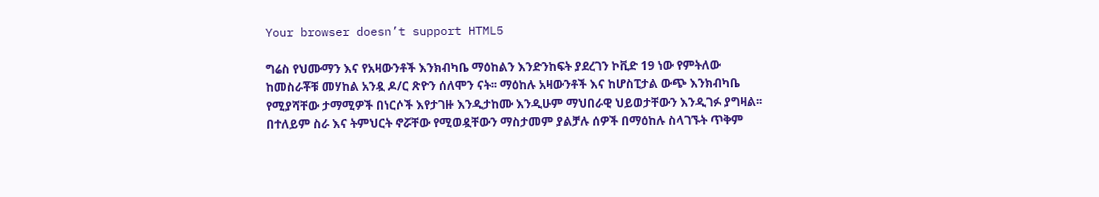Your browser doesn’t support HTML5

ግሬስ የህሙማን እና የአዛውንቶች እንክብካቤ ማዕከልን እንድንከፍት ያደረገን ኮቪድ 19 ነው የምትለው ከመስራቾቹ መሃከል አንዷ ዶ/ር ጽዮን ሰለሞን ናት፡፡ ማዕከሉ አዛውንቶች እና ከሆስፒታል ውጭ እንክብካቤ የሚያሻቸው ታማሚዎች በነርሶች እየታገዙ እንዲታከሙ እንዲሁም ማህበራዊ ህይወታቸውን እንዲገፉ ያግዛል፡፡ በተለይም ስራ እና ትምህርት ኖሯቸው የሚወዷቸውን ማስታመም ያልቻሉ ሰዎች በማዕከሉ ስላገኙት ጥቅም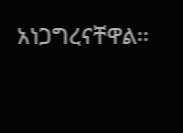አነጋግረናቸዋል፡፡